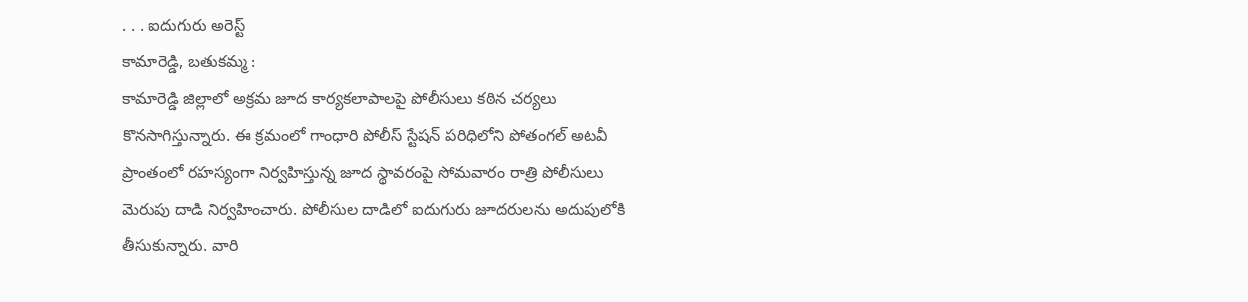. . . ఐదుగురు అరెస్ట్
కామారెడ్డి, బతుకమ్మ :
కామారెడ్డి జిల్లాలో అక్రమ జూద కార్యకలాపాలపై పోలీసులు కఠిన చర్యలు కొనసాగిస్తున్నారు. ఈ క్రమంలో గాంధారి పోలీస్ స్టేషన్ పరిధిలోని పోతంగల్ అటవీ ప్రాంతంలో రహస్యంగా నిర్వహిస్తున్న జూద స్థావరంపై సోమవారం రాత్రి పోలీసులు మెరుపు దాడి నిర్వహించారు. పోలీసుల దాడిలో ఐదుగురు జూదరులను అదుపులోకి తీసుకున్నారు. వారి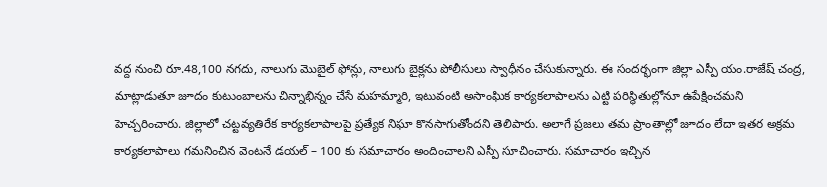వద్ద నుంచి రూ.48,100 నగదు, నాలుగు మొబైల్ ఫోన్లు, నాలుగు బైక్లను పోలీసులు స్వాధీనం చేసుకున్నారు. ఈ సందర్భంగా జిల్లా ఎస్పీ యం.రాజేష్ చంద్ర, మాట్లాడుతూ జూదం కుటుంబాలను చిన్నాభిన్నం చేసే మహమ్మారి, ఇటువంటి అసాంఘిక కార్యకలాపాలను ఎట్టి పరిస్థితుల్లోనూ ఉపేక్షించమని హెచ్చరించారు. జిల్లాలో చట్టవ్యతిరేక కార్యకలాపాలపై ప్రత్యేక నిఘా కొనసాగుతోందని తెలిపారు. అలాగే ప్రజలు తమ ప్రాంతాల్లో జూదం లేదా ఇతర అక్రమ కార్యకలాపాలు గమనించిన వెంటనే డయల్ – 100 కు సమాచారం అందించాలని ఎస్పీ సూచించారు. సమాచారం ఇచ్చిన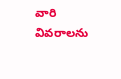వారి వివరాలను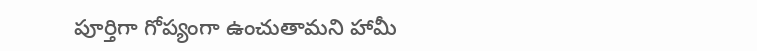పూర్తిగా గోప్యంగా ఉంచుతామని హామీ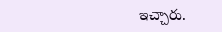ఇచ్చారు.